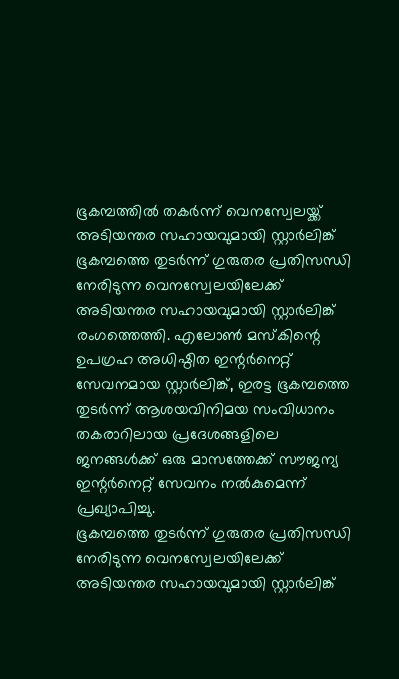ഭൂകമ്പത്തിൽ തകർന്ന് വെനസ്വേലയ്ക്ക് അടിയന്തര സഹായവുമായി സ്റ്റാർലിങ്ക്
ഭൂകമ്പത്തെ തുടർന്ന് ഗുരുതര പ്രതിസന്ധി നേരിടുന്ന വെനസ്വേലയിലേക്ക് അടിയന്തര സഹായവുമായി സ്റ്റാർലിങ്ക് രംഗത്തെത്തി. എലോൺ മസ്കിന്റെ ഉപഗ്രഹ അധിഷ്ഠിത ഇന്റർനെറ്റ് സേവനമായ സ്റ്റാർലിങ്ക്, ഇരട്ട ഭൂകമ്പത്തെ തുടർന്ന് ആശയവിനിമയ സംവിധാനം തകരാറിലായ പ്രദേശങ്ങളിലെ ജനങ്ങൾക്ക് ഒരു മാസത്തേക്ക് സൗജന്യ ഇന്റർനെറ്റ് സേവനം നൽകുമെന്ന് പ്രഖ്യാപിച്ചു.
ഭൂകമ്പത്തെ തുടർന്ന് ഗുരുതര പ്രതിസന്ധി നേരിടുന്ന വെനസ്വേലയിലേക്ക് അടിയന്തര സഹായവുമായി സ്റ്റാർലിങ്ക്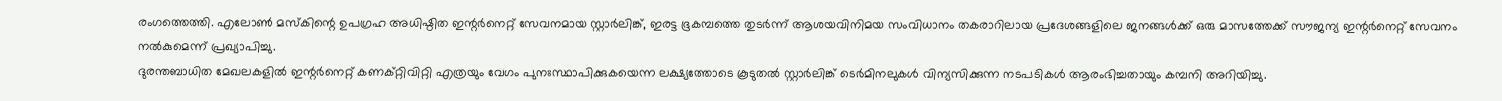രംഗത്തെത്തി. എലോൺ മസ്കിന്റെ ഉപഗ്രഹ അധിഷ്ഠിത ഇന്റർനെറ്റ് സേവനമായ സ്റ്റാർലിങ്ക്, ഇരട്ട ഭൂകമ്പത്തെ തുടർന്ന് ആശയവിനിമയ സംവിധാനം തകരാറിലായ പ്രദേശങ്ങളിലെ ജനങ്ങൾക്ക് ഒരു മാസത്തേക്ക് സൗജന്യ ഇന്റർനെറ്റ് സേവനം നൽകുമെന്ന് പ്രഖ്യാപിച്ചു.
ദുരന്തബാധിത മേഖലകളിൽ ഇന്റർനെറ്റ് കണക്റ്റിവിറ്റി എത്രയും വേഗം പുനഃസ്ഥാപിക്കുകയെന്ന ലക്ഷ്യത്തോടെ കൂടുതൽ സ്റ്റാർലിങ്ക് ടെർമിനലുകൾ വിന്യസിക്കുന്ന നടപടികൾ ആരംഭിച്ചതായും കമ്പനി അറിയിച്ചു.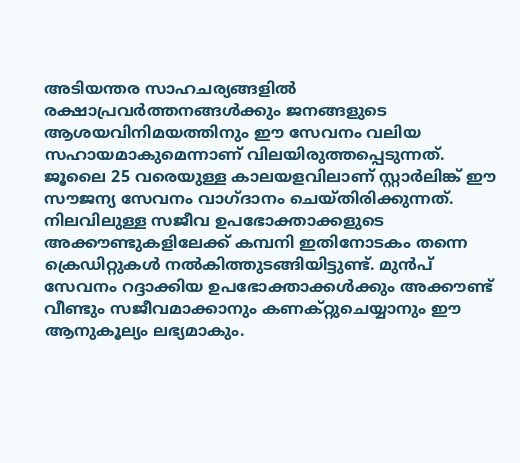അടിയന്തര സാഹചര്യങ്ങളിൽ രക്ഷാപ്രവർത്തനങ്ങൾക്കും ജനങ്ങളുടെ ആശയവിനിമയത്തിനും ഈ സേവനം വലിയ സഹായമാകുമെന്നാണ് വിലയിരുത്തപ്പെടുന്നത്.
ജൂലൈ 25 വരെയുള്ള കാലയളവിലാണ് സ്റ്റാർലിങ്ക് ഈ സൗജന്യ സേവനം വാഗ്ദാനം ചെയ്തിരിക്കുന്നത്. നിലവിലുള്ള സജീവ ഉപഭോക്താക്കളുടെ അക്കൗണ്ടുകളിലേക്ക് കമ്പനി ഇതിനോടകം തന്നെ ക്രെഡിറ്റുകൾ നൽകിത്തുടങ്ങിയിട്ടുണ്ട്. മുൻപ് സേവനം റദ്ദാക്കിയ ഉപഭോക്താക്കൾക്കും അക്കൗണ്ട് വീണ്ടും സജീവമാക്കാനും കണക്റ്റുചെയ്യാനും ഈ ആനുകൂല്യം ലഭ്യമാകും.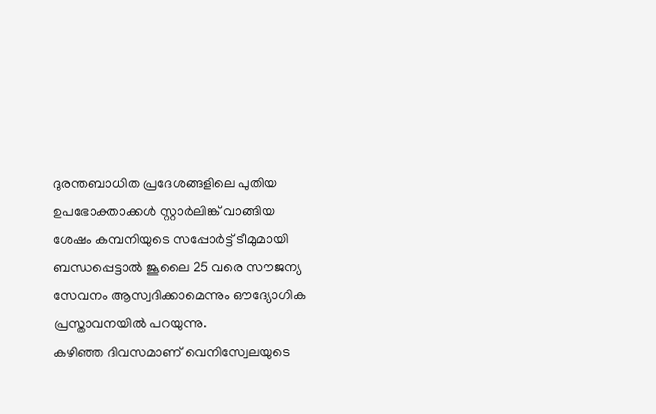ദുരന്തബാധിത പ്രദേശങ്ങളിലെ പുതിയ ഉപഭോക്താക്കൾ സ്റ്റാർലിങ്ക് വാങ്ങിയ ശേഷം കമ്പനിയുടെ സപ്പോർട്ട് ടീമുമായി ബന്ധപ്പെട്ടാൽ ജൂലൈ 25 വരെ സൗജന്യ സേവനം ആസ്വദിക്കാമെന്നും ഔദ്യോഗിക പ്രസ്താവനയിൽ പറയുന്നു.
കഴിഞ്ഞ ദിവസമാണ് വെനിസ്വേലയുടെ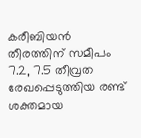കരീബിയൻ തീരത്തിന് സമീപം 7.2, 7.5 തീവ്രത രേഖപ്പെടുത്തിയ രണ്ട് ശക്തമായ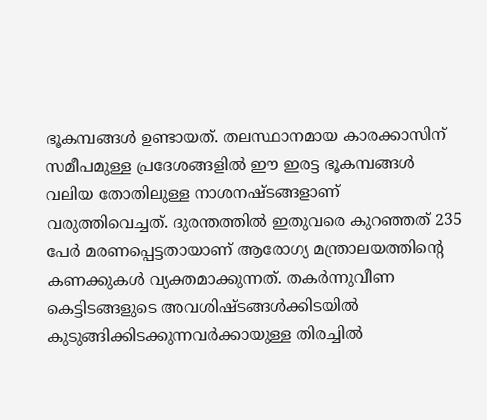ഭൂകമ്പങ്ങൾ ഉണ്ടായത്. തലസ്ഥാനമായ കാരക്കാസിന് സമീപമുള്ള പ്രദേശങ്ങളിൽ ഈ ഇരട്ട ഭൂകമ്പങ്ങൾ വലിയ തോതിലുള്ള നാശനഷ്ടങ്ങളാണ് വരുത്തിവെച്ചത്. ദുരന്തത്തിൽ ഇതുവരെ കുറഞ്ഞത് 235 പേർ മരണപ്പെട്ടതായാണ് ആരോഗ്യ മന്ത്രാലയത്തിന്റെ കണക്കുകൾ വ്യക്തമാക്കുന്നത്. തകർന്നുവീണ കെട്ടിടങ്ങളുടെ അവശിഷ്ടങ്ങൾക്കിടയിൽ കുടുങ്ങിക്കിടക്കുന്നവർക്കായുള്ള തിരച്ചിൽ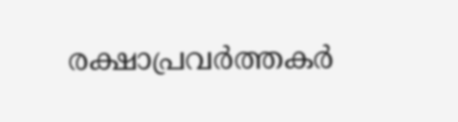രക്ഷാപ്രവർത്തകർ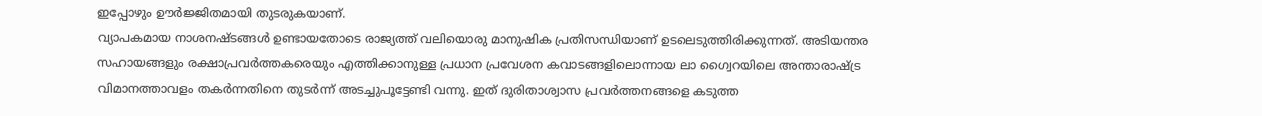ഇപ്പോഴും ഊർജ്ജിതമായി തുടരുകയാണ്.
വ്യാപകമായ നാശനഷ്ടങ്ങൾ ഉണ്ടായതോടെ രാജ്യത്ത് വലിയൊരു മാനുഷിക പ്രതിസന്ധിയാണ് ഉടലെടുത്തിരിക്കുന്നത്. അടിയന്തര സഹായങ്ങളും രക്ഷാപ്രവർത്തകരെയും എത്തിക്കാനുള്ള പ്രധാന പ്രവേശന കവാടങ്ങളിലൊന്നായ ലാ ഗ്വൈറയിലെ അന്താരാഷ്ട്ര വിമാനത്താവളം തകർന്നതിനെ തുടർന്ന് അടച്ചുപൂട്ടേണ്ടി വന്നു. ഇത് ദുരിതാശ്വാസ പ്രവർത്തനങ്ങളെ കടുത്ത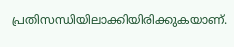പ്രതിസന്ധിയിലാക്കിയിരിക്കുകയാണ്.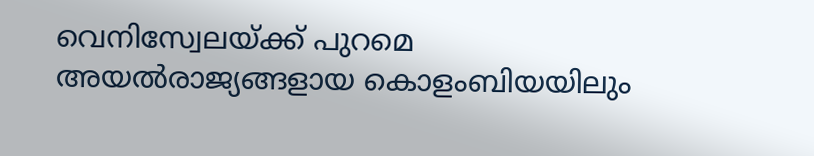വെനിസ്വേലയ്ക്ക് പുറമെ അയൽരാജ്യങ്ങളായ കൊളംബിയയിലും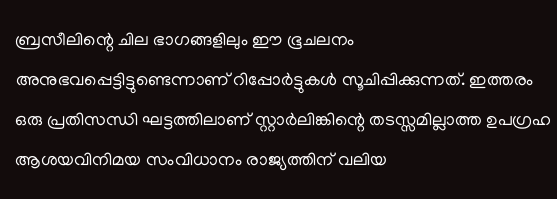ബ്രസീലിന്റെ ചില ഭാഗങ്ങളിലും ഈ ഭൂചലനം അനുഭവപ്പെട്ടിട്ടുണ്ടെന്നാണ് റിപ്പോർട്ടുകൾ സൂചിപ്പിക്കുന്നത്. ഇത്തരം ഒരു പ്രതിസന്ധി ഘട്ടത്തിലാണ് സ്റ്റാർലിങ്കിന്റെ തടസ്സമില്ലാത്ത ഉപഗ്രഹ ആശയവിനിമയ സംവിധാനം രാജ്യത്തിന് വലിയ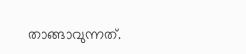താങ്ങാവുന്നത്.